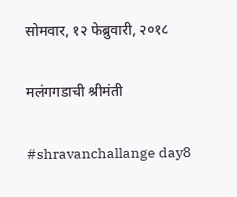सोमवार, १२ फेब्रुवारी, २०१८

मलंगगडाची श्रीमंती

#shravanchallange day8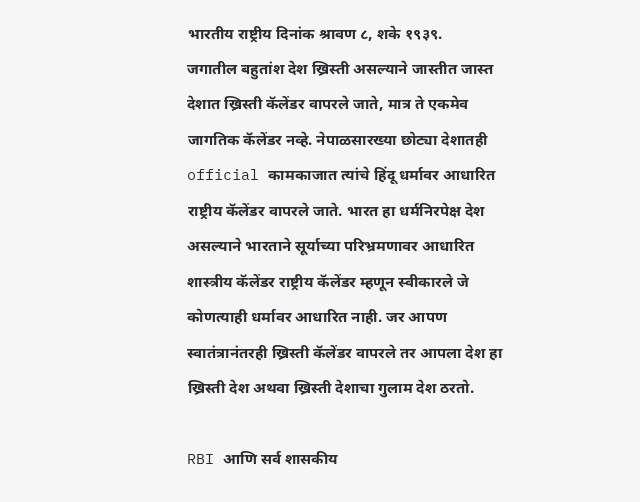भारतीय राष्ट्रीय दिनांक श्रावण ८, शके १९३९.
जगातील बहुतांश देश ख्रिस्ती असल्याने जास्तीत जास्त देशात ख्रिस्ती कॅलेंडर वापरले जाते, मात्र ते एकमेव जागतिक कॅलेंडर नव्हे. नेपाळसारख्या छोट्या देशातही official कामकाजात त्यांचे हिंदू धर्मावर आधारित राष्ट्रीय कॅलेंडर वापरले जाते. भारत हा धर्मनिरपेक्ष देश असल्याने भारताने सूर्याच्या परिभ्रमणावर आधारित शास्त्रीय कॅलेंडर राष्ट्रीय कॅलेंडर म्हणून स्वीकारले जे कोणत्याही धर्मावर आधारित नाही. जर आपण स्वातंत्रानंतरही ख्रिस्ती कॅलेंडर वापरले तर आपला देश हा ख्रिस्ती देश अथवा ख्रिस्ती देशाचा गुलाम देश ठरतो.

RBI आणि सर्व शासकीय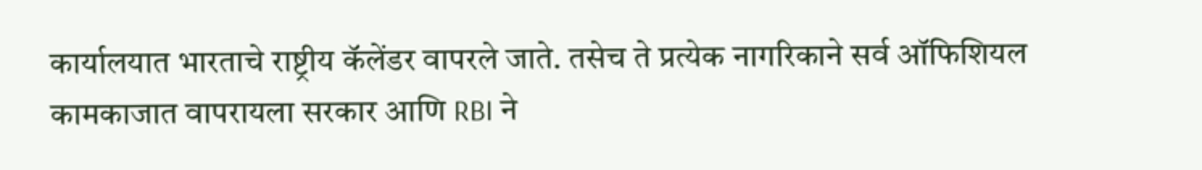कार्यालयात भारताचे राष्ट्रीय कॅलेंडर वापरले जाते. तसेच ते प्रत्येक नागरिकाने सर्व ऑफिशियल कामकाजात वापरायला सरकार आणि RBI ने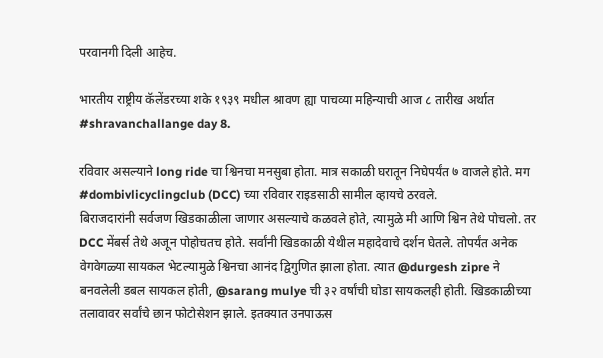परवानगी दिली आहेच.

भारतीय राष्ट्रीय कॅलेंडरच्या शके १९३९ मधील श्रावण ह्या पाचव्या महिन्याची आज ८ तारीख अर्थात #shravanchallange day 8.

रविवार असल्याने long ride चा श्विनचा मनसुबा होता. मात्र सकाळी घरातून निघेपर्यंत ७ वाजले होते. मग #dombivlicyclingclub (DCC) च्या रविवार राइडसाठी सामील व्हायचे ठरवले.
बिराजदारांनी सर्वजण खिडकाळीला जाणार असल्याचे कळवले होते, त्यामुळे मी आणि श्विन तेथे पोचलो. तर DCC मेंबर्स तेथे अजून पोहोचतच होते. सर्वांनी खिडकाळी येथील महादेवाचे दर्शन घेतले. तोपर्यंत अनेक वेगवेगळ्या सायकल भेटल्यामुळे श्विनचा आनंद द्विगुणित झाला होता. त्यात @durgesh zipre ने बनवलेली डबल सायकल होती, @sarang mulye ची ३२ वर्षांची घोडा सायकलही होती. खिडकाळीच्या तलावावर सर्वांचे छान फोटोसेशन झाले. इतक्यात उनपाऊस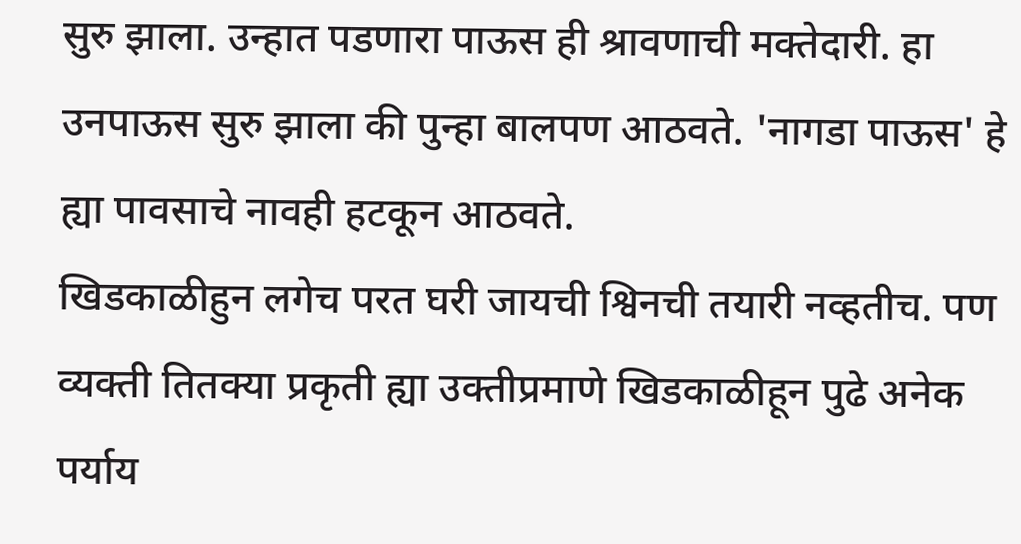सुरु झाला. उन्हात पडणारा पाऊस ही श्रावणाची मक्तेदारी. हा उनपाऊस सुरु झाला की पुन्हा बालपण आठवते. 'नागडा पाऊस' हे ह्या पावसाचे नावही हटकून आठवते.
खिडकाळीहुन लगेच परत घरी जायची श्विनची तयारी नव्हतीच. पण व्यक्ती तितक्या प्रकृती ह्या उक्तीप्रमाणे खिडकाळीहून पुढे अनेक पर्याय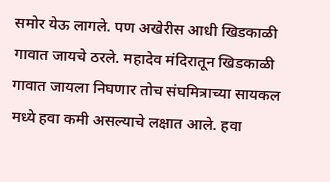समोर येऊ लागले. पण अखेरीस आधी खिडकाळी गावात जायचे ठरले. महादेव मंदिरातून खिडकाळी गावात जायला निघणार तोच संघमित्राच्या सायकल मध्ये हवा कमी असल्याचे लक्षात आले. हवा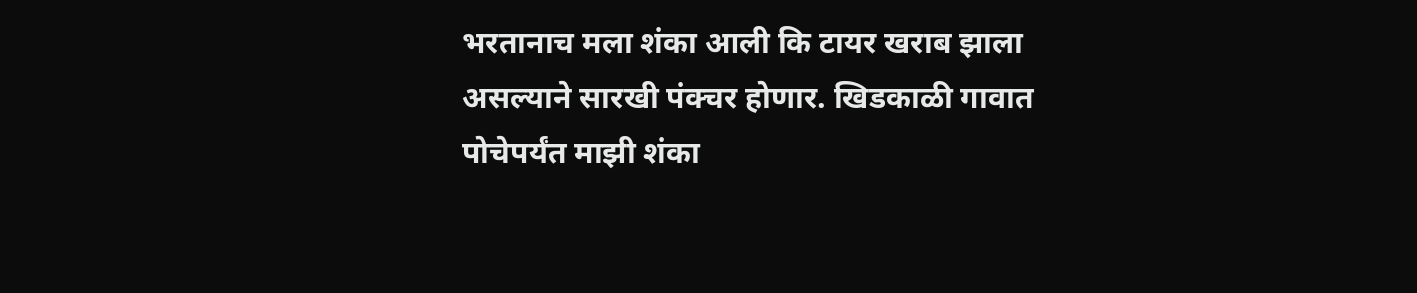भरतानाच मला शंका आली कि टायर खराब झाला असल्याने सारखी पंक्चर होणार. खिडकाळी गावात पोचेपर्यंत माझी शंका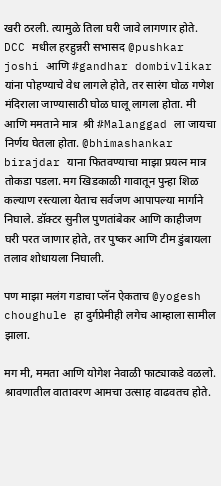खरी ठरली. त्यामुळे तिला घरी जावे लागणार होते.
DCC मधील हरहुन्नरी सभासद @pushkar joshi आणि #gandhar dombivlikar यांना पोहण्याचे वेध लागले होते, तर सारंग घोळ गणेश मंदिराला जाण्यासाठी घोळ घालू लागला होता. मी आणि ममताने मात्र  श्री #Malanggad ला जायचा निर्णय घेतला होता. @bhimashankar birajdar याना फितवण्याचा माझा प्रयत्न मात्र तोकडा पडला. मग खिडकाळी गावातून पुन्हा शिळ कल्याण रस्त्याला येताच सर्वजण आपापल्या मार्गाने निघाले. डॉक्टर सुनील पुणतांबेकर आणि काहीजण घरी परत जाणार होते, तर पुष्कर आणि टीम डुंबायला तलाव शोधायला निघाली.

पण माझा मलंग गडाचा प्लॅन ऐकताच @yogesh choughule हा दुर्गप्रेमीही लगेच आम्हाला सामील झाला.

मग मी, ममता आणि योगेश नेवाळी फाट्याकडे वळलो. श्रावणातील वातावरण आमचा उत्साह वाढवतच होते.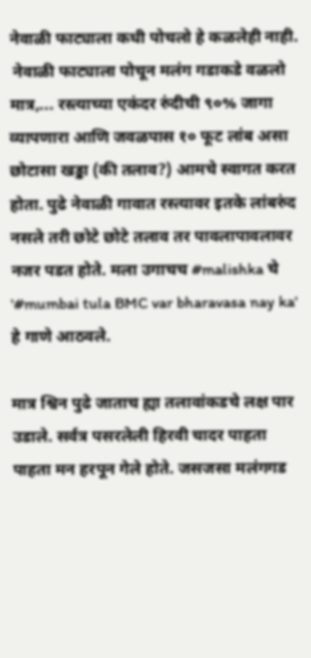नेवाळी फाट्याला कधी पोचलो हे कळलेही नाही.
 नेवाळी फाट्याला पोचून मलंग गडाकडे वळलो मात्र,... रस्त्याच्या एकंदर रुंदीची ९०% जागा व्यापणारा आणि जवळपास १० फूट लांब असा छोटासा खड्डा (की तलाव?) आमचे स्वागत करत होता. पुढे नेवाळी गावात रस्त्यावर इतके लांबरुंद नसले तरी छोटे छोटे तलाव तर पावलापावलावर नजर पडत होते. मला उगाचच #malishka चे '#mumbai tula BMC var bharavasa nay ka' हे गाणे आठवले.

मात्र श्विन पुढे जाताच ह्या तलावांकडचे लक्ष पार उडाले. सर्वत्र पसरलेली हिरवी चादर पाहता पाहता मन हरपून गेले होते. जसजसा मलंगगड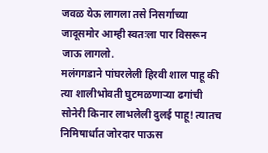जवळ येऊ लागला तसे निसर्गाच्या जादूसमोर आम्ही स्वतःला पार विसरून जाऊ लागलो.
मलंगगडाने पांघरलेली हिरवी शाल पाहू की त्या शालीभोवती घुटमळणाऱ्या ढगांची सोनेरी किनार लाभलेली दुलई पाहू! त्यातच निमिषार्धात जोरदार पाऊस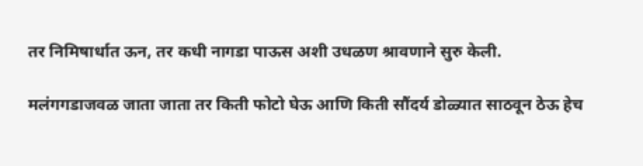तर निमिषार्धात ऊन, तर कधी नागडा पाऊस अशी उधळण श्रावणाने सुरु केली.

मलंगगडाजवळ जाता जाता तर किती फोटो घेऊ आणि किती सौंदर्य डोळ्यात साठवून ठेऊ हेच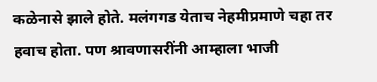कळेनासे झाले होते. मलंगगड येताच नेहमीप्रमाणे चहा तर हवाच होता. पण श्रावणासरींनी आम्हाला भाजी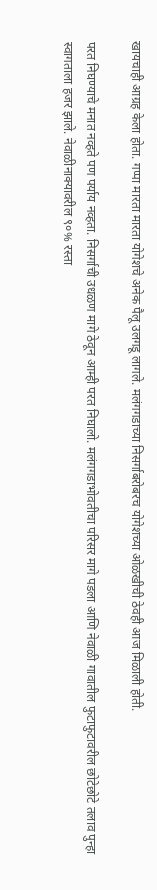खायचाही आग्रह केला होता. गप्पा मारता मारता योगेशचे अनेक पैलू उलगडू लागले. मलंगगडाच्या निसर्गाबरोबरच योगेशच्या ओळखीची ठेवही आज मिळाली होती.

परत निघण्याचे मनात नव्हते पण पर्याय नव्हता. निसर्गाची उधळण मागे ठेवून आम्ही परत निघालो. मलंगगडाभोवतीचा परिसर मागे पडला आणि नेवाळी गावातील फुटाफुटावरील छोटेछोटे तलाव पुन्हा स्वागताला हजर झाले. नेवाळीनाक्यावरील ९०% रस्ता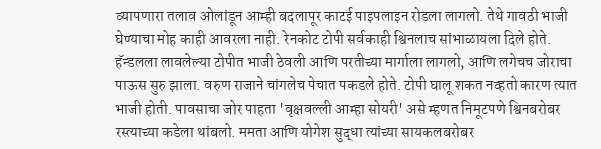व्यापणारा तलाव ओलांडून आम्ही बदलापूर काटई पाइपलाइन रोडला लागलो. तेथे गावठी भाजी घेण्याचा मोह काही आवरला नाही. रेनकोट टोपी सर्वकाही श्विनलाच सांभाळायला दिले होते. हॅन्डलला लावलेल्या टोपीत भाजी ठेवली आणि परतीच्या मार्गाला लागलो, आणि लगेचच जोराचा पाऊस सुरु झाला. वरुण राजाने चांगलेच पेचात पकडले होते. टोपी घालू शकत नव्हतो कारण त्यात भाजी होती. पावसाचा जोर पाहता 'वृक्षवल्ली आम्हा सोयरी' असे म्हणत निमूटपणे श्विनबरोबर रस्त्याच्या कडेला थांबलो. ममता आणि योगेश सुद्धा त्यांच्या सायकलबरोबर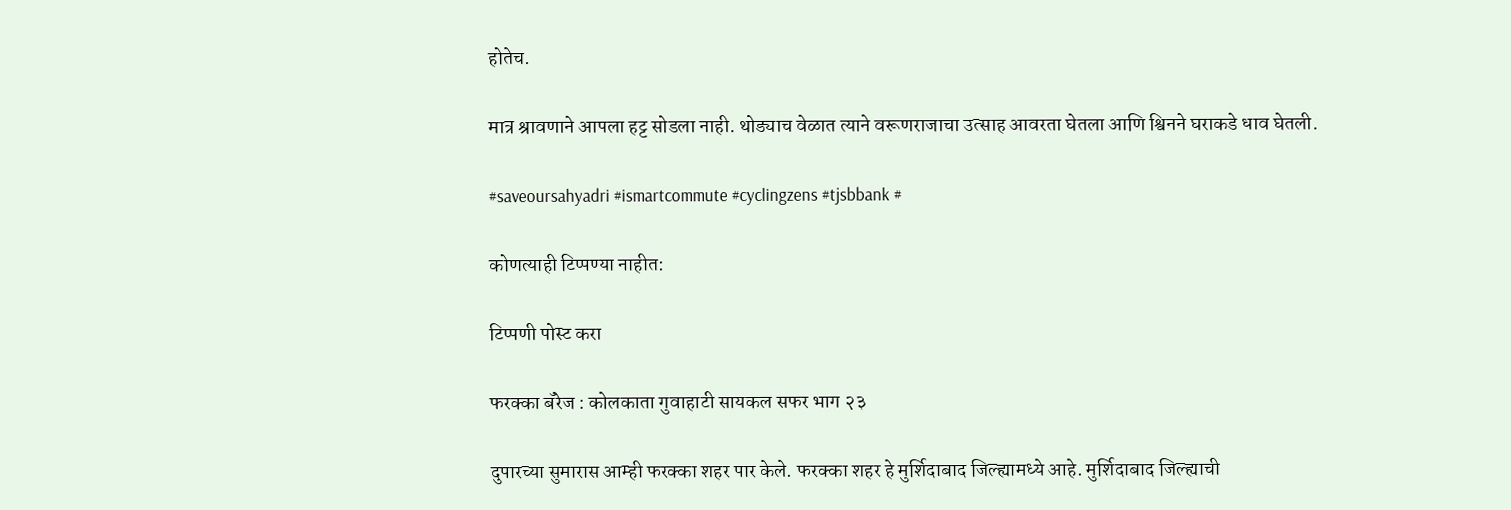होतेच.

मात्र श्रावणाने आपला हट्ट सोडला नाही. थोड्याच वेळात त्याने वरूणराजाचा उत्साह आवरता घेतला आणि श्विनने घराकडे धाव घेतली.

#saveoursahyadri #ismartcommute #cyclingzens #tjsbbank #

कोणत्याही टिप्पण्‍या नाहीत:

टिप्पणी पोस्ट करा

फरक्का बॅरेज : कोलकाता गुवाहाटी सायकल सफर भाग २३

दुपारच्या सुमारास आम्ही फरक्का शहर पार केले. फरक्का शहर हे मुर्शिदाबाद जिल्ह्यामध्ये आहे. मुर्शिदाबाद जिल्ह्याची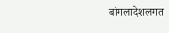बांगलादेशलगत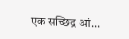एक सच्छिद्र आं...